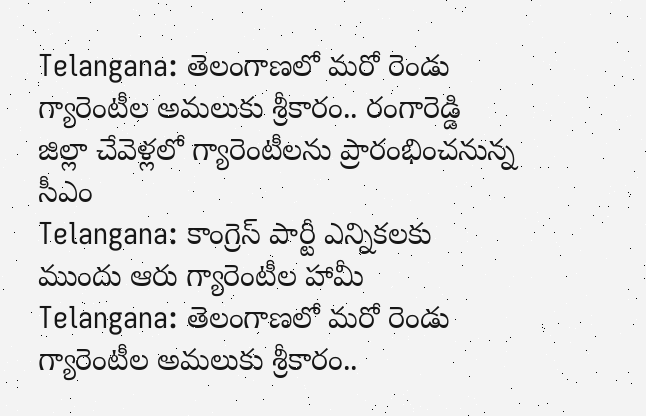Telangana: తెలంగాణలో మరో రెండు గ్యారెంటీల అమలుకు శ్రీకారం.. రంగారెడ్డి జిల్లా చేవెళ్లలో గ్యారెంటీలను ప్రారంభించనున్న సీఎం
Telangana: కాంగ్రెస్ పార్టీ ఎన్నికలకు ముందు ఆరు గ్యారెంటీల హామీ
Telangana: తెలంగాణలో మరో రెండు గ్యారెంటీల అమలుకు శ్రీకారం..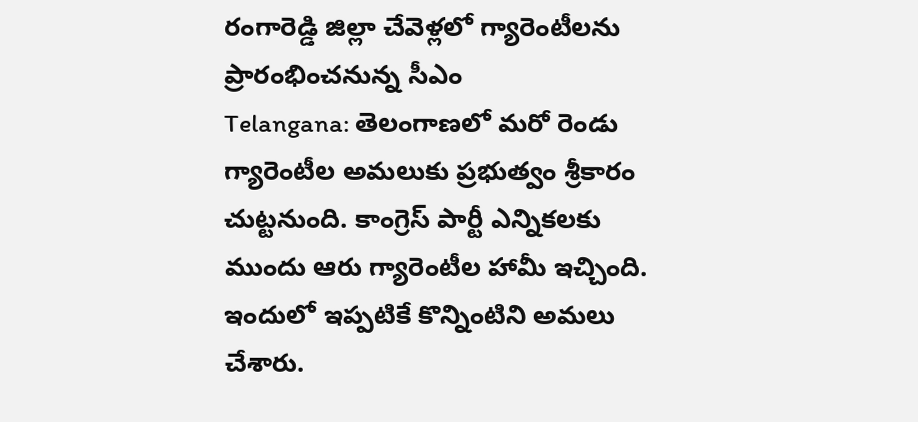రంగారెడ్డి జిల్లా చేవెళ్లలో గ్యారెంటీలను ప్రారంభించనున్న సీఎం
Telangana: తెలంగాణలో మరో రెండు గ్యారెంటీల అమలుకు ప్రభుత్వం శ్రీకారం చుట్టనుంది. కాంగ్రెస్ పార్టీ ఎన్నికలకు ముందు ఆరు గ్యారెంటీల హామీ ఇచ్చింది. ఇందులో ఇప్పటికే కొన్నింటిని అమలు చేశారు.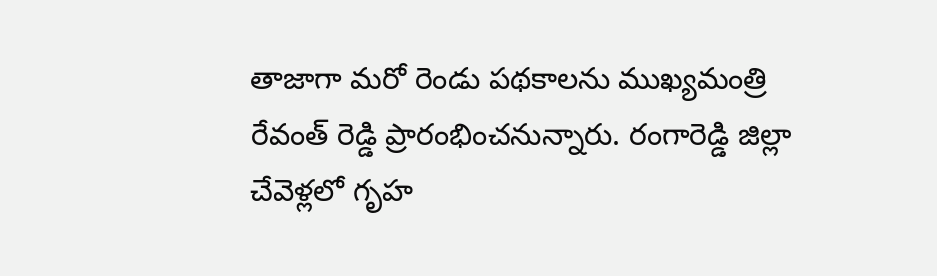తాజాగా మరో రెండు పథకాలను ముఖ్యమంత్రి రేవంత్ రెడ్డి ప్రారంభించనున్నారు. రంగారెడ్డి జిల్లా చేవెళ్లలో గృహ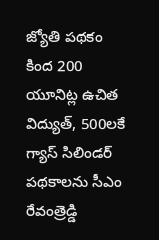జ్యోతి పథకం కింద 200 యూనిట్ల ఉచిత విద్యుత్, 500లకే గ్యాస్ సిలిండర్ పథకాలను సీఎం రేవంత్రెడ్డి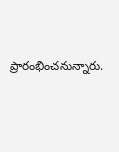ప్రారంభించనున్నారు.